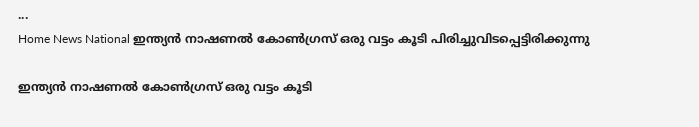...
Home News National ഇന്ത്യൻ നാഷണൽ കോൺഗ്രസ്‌ ഒരു വട്ടം കൂടി പിരിച്ചുവിടപ്പെട്ടിരിക്കുന്നു

ഇന്ത്യൻ നാഷണൽ കോൺഗ്രസ്‌ ഒരു വട്ടം കൂടി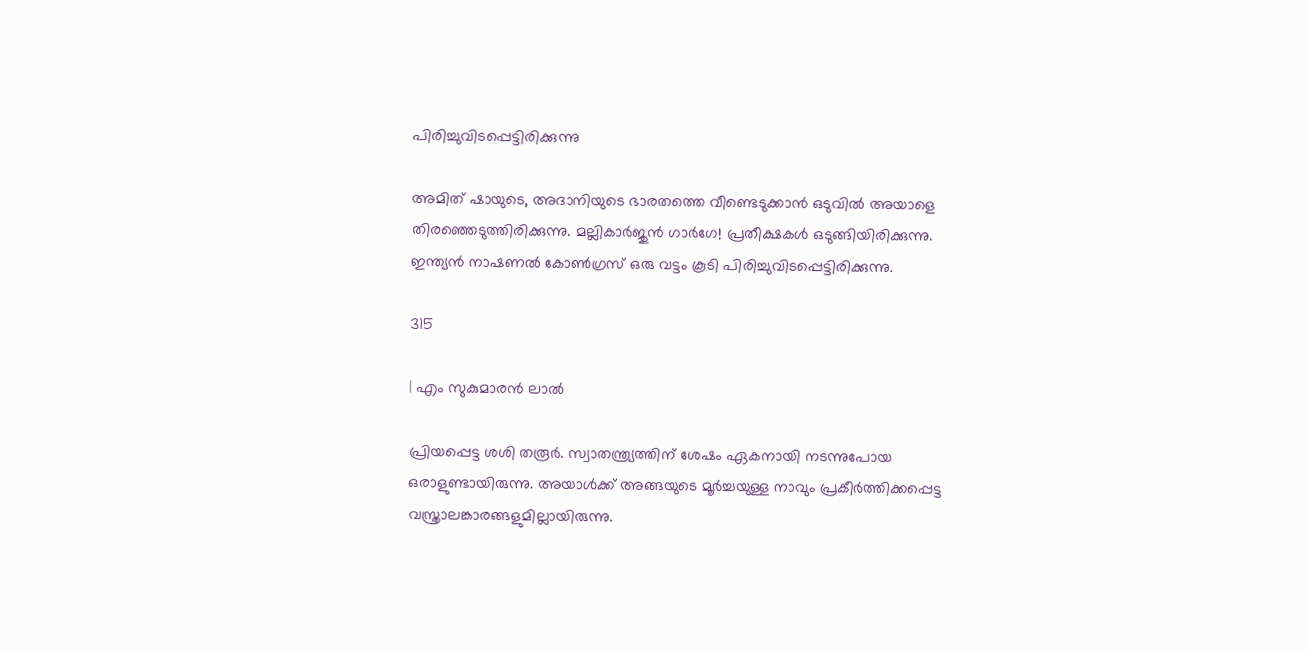പിരിച്ചുവിടപ്പെട്ടിരിക്കുന്നു

അമിത് ഷായുടെ, അദാനിയുടെ ഭാരതത്തെ വീണ്ടെടുക്കാൻ ഒടുവിൽ അയാളെ തിരഞ്ഞെടുത്തിരിക്കുന്നു. മല്ലികാർജുൻ ഗാർഗേ! പ്രതീക്ഷകൾ ഒടുങ്ങിയിരിക്കുന്നു. ഇന്ത്യൻ നാഷണൽ കോൺഗ്രസ്‌ ഒരു വട്ടം കൂടി പിരിച്ചുവിടപ്പെട്ടിരിക്കുന്നു.

315

| എം സുകുമാരൻ ലാൽ

പ്രിയപ്പെട്ട ശശി തരൂർ. സ്വാതന്ത്ര്യത്തിന് ശേഷം ഏകനായി നടന്നുപോയ ഒരാളുണ്ടായിരുന്നു. അയാൾക്ക് അങ്ങയുടെ മൂർച്ചയുള്ള നാവും പ്രകീർത്തിക്കപ്പെട്ട വസ്ത്രാലങ്കാരങ്ങളുമില്ലായിരുന്നു.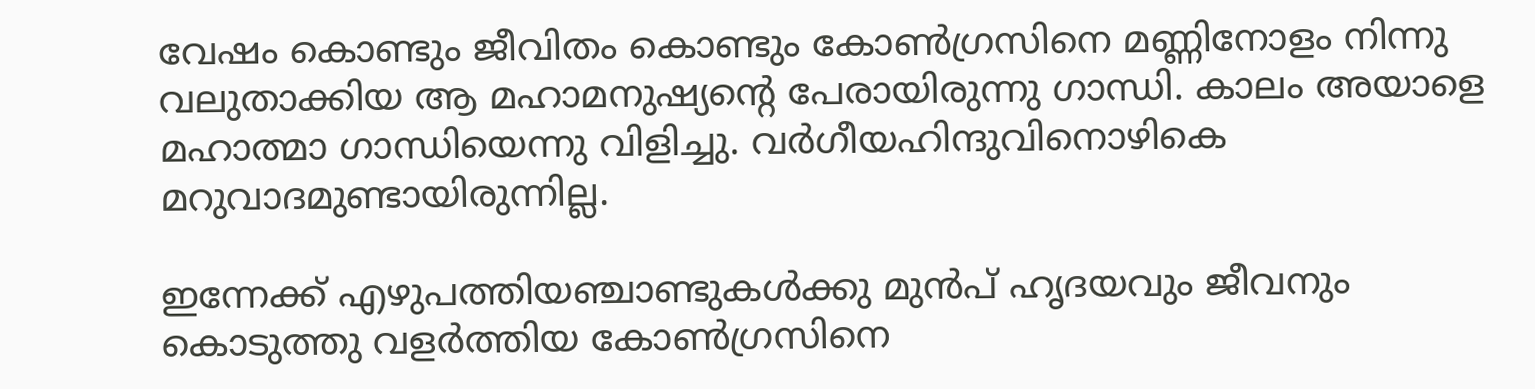വേഷം കൊണ്ടും ജീവിതം കൊണ്ടും കോൺഗ്രസിനെ മണ്ണിനോളം നിന്നു വലുതാക്കിയ ആ മഹാമനുഷ്യന്റെ പേരായിരുന്നു ഗാന്ധി. കാലം അയാളെ മഹാത്മാ ഗാന്ധിയെന്നു വിളിച്ചു. വർഗീയഹിന്ദുവിനൊഴികെ മറുവാദമുണ്ടായിരുന്നില്ല.

ഇന്നേക്ക് എഴുപത്തിയഞ്ചാണ്ടുകൾക്കു മുൻപ് ഹൃദയവും ജീവനും കൊടുത്തു വളർത്തിയ കോൺഗ്രസിനെ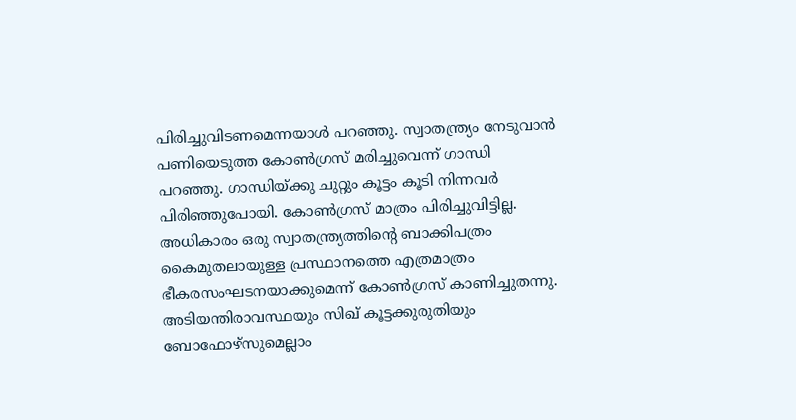പിരിച്ചുവിടണമെന്നയാൾ പറഞ്ഞു. സ്വാതന്ത്ര്യം നേടുവാൻ പണിയെടുത്ത കോൺഗ്രസ് മരിച്ചുവെന്ന് ഗാന്ധി പറഞ്ഞു. ഗാന്ധിയ്ക്കു ചുറ്റും കൂട്ടം കൂടി നിന്നവർ പിരിഞ്ഞുപോയി. കോൺഗ്രസ്‌ മാത്രം പിരിച്ചുവിട്ടില്ല. അധികാരം ഒരു സ്വാതന്ത്ര്യത്തിന്റെ ബാക്കിപത്രം കൈമുതലായുള്ള പ്രസ്ഥാനത്തെ എത്രമാത്രം ഭീകരസംഘടനയാക്കുമെന്ന് കോൺഗ്രസ്‌ കാണിച്ചുതന്നു. അടിയന്തിരാവസ്ഥയും സിഖ് കൂട്ടക്കുരുതിയും ബോഫോഴ്‌സുമെല്ലാം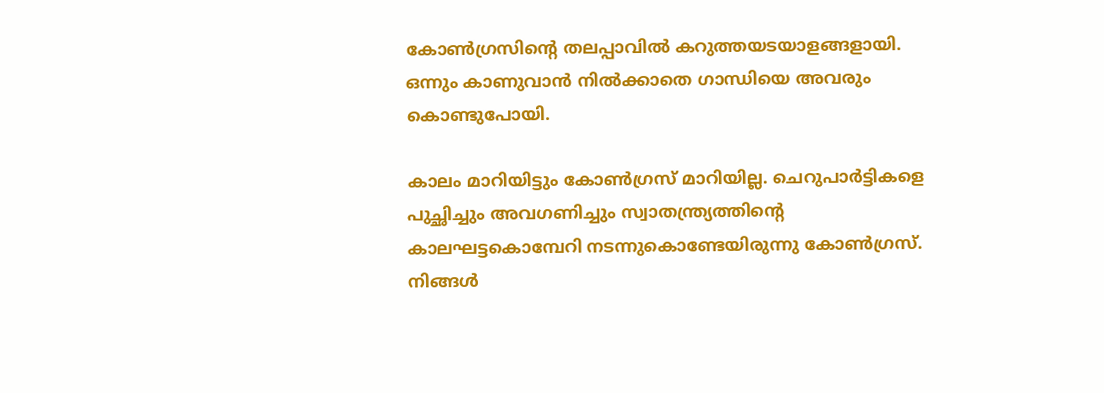കോൺഗ്രസിന്റെ തലപ്പാവിൽ കറുത്തയടയാളങ്ങളായി. ഒന്നും കാണുവാൻ നിൽക്കാതെ ഗാന്ധിയെ അവരും കൊണ്ടുപോയി.

കാലം മാറിയിട്ടും കോൺഗ്രസ്‌ മാറിയില്ല. ചെറുപാർട്ടികളെ പുച്ഛിച്ചും അവഗണിച്ചും സ്വാതന്ത്ര്യത്തിന്റെ കാലഘട്ടകൊമ്പേറി നടന്നുകൊണ്ടേയിരുന്നു കോൺഗ്രസ്. നിങ്ങൾ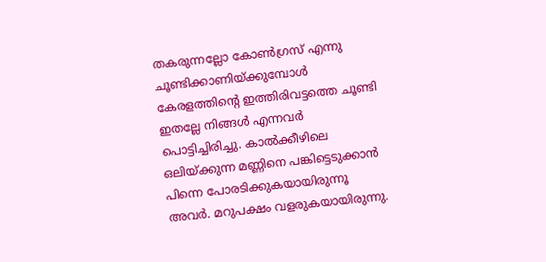തകരുന്നല്ലോ കോൺഗ്രസ് എന്നു ചൂണ്ടിക്കാണിയ്ക്കുമ്പോൾ കേരളത്തിന്റെ ഇത്തിരിവട്ടത്തെ ചൂണ്ടി ഇതല്ലേ നിങ്ങൾ എന്നവർ പൊട്ടിച്ചിരിച്ചു. കാൽക്കീഴിലെ ഒലിയ്ക്കുന്ന മണ്ണിനെ പങ്കിട്ടെടുക്കാൻ പിന്നെ പോരടിക്കുകയായിരുന്നൂ അവർ. മറുപക്ഷം വളരുകയായിരുന്നു.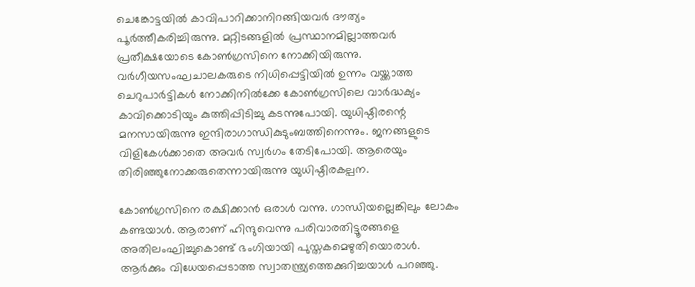ചെങ്കോട്ടയിൽ കാവിപാറിക്കാനിറങ്ങിയവർ ദൗത്യം പൂർത്തീകരിച്ചിരുന്നു. മറ്റിടങ്ങളിൽ പ്രസ്ഥാനമില്ലാത്തവർ പ്രതീക്ഷയോടെ കോൺഗ്രസിനെ നോക്കിയിരുന്നു. വർഗീയസംഘചാലകരുടെ നിധിപ്പെട്ടിയിൽ ഉന്നം വയ്ക്കാത്ത ചെറുപാർട്ടികൾ നോക്കിനിൽക്കേ കോൺഗ്രസിലെ വാർദ്ധക്യം കാവിക്കൊടിയും കുത്തിപ്പിടിച്ചു കടന്നുപോയി. യുധിഷ്ഠിരന്റെ മനസായിരുന്നു ഇന്ദിരാഗാന്ധികുടുംബത്തിനെന്നും. ജനങ്ങളുടെ വിളികേൾക്കാതെ അവർ സ്വർഗം തേടിപോയി. ആരെയും തിരിഞ്ഞുനോക്കരുതെന്നായിരുന്നു യുധിഷ്ഠിരകല്പന.

കോൺഗ്രസിനെ രക്ഷിക്കാൻ ഒരാൾ വന്നു. ഗാന്ധിയല്ലെങ്കിലും ലോകം കണ്ടയാൾ. ആരാണ് ഹിന്ദുവെന്നു പരിവാരതിട്ടൂരങ്ങളെ അതിലംഘിച്ചുകൊണ്ട് ഭംഗിയായി പുസ്തകമെഴുതിയൊരാൾ. ആർക്കും വിധേയപ്പെടാത്ത സ്വാതന്ത്ര്യത്തെക്കുറിച്ചയാൾ പറഞ്ഞു.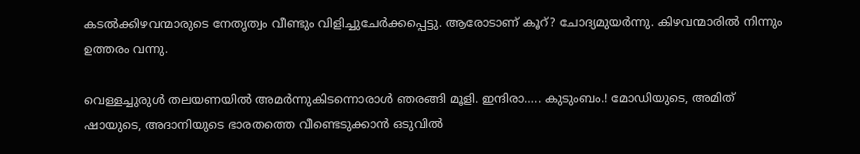കടൽക്കിഴവന്മാരുടെ നേതൃത്വം വീണ്ടും വിളിച്ചുചേർക്കപ്പെട്ടു. ആരോടാണ് കൂറ്? ചോദ്യമുയർന്നു. കിഴവന്മാരിൽ നിന്നും ഉത്തരം വന്നു.

വെള്ളച്ചുരുൾ തലയണയിൽ അമർന്നുകിടന്നൊരാൾ ഞരങ്ങി മൂളി. ഇന്ദിരാ….. കുടുംബം.! മോഡിയുടെ, അമിത് ഷായുടെ, അദാനിയുടെ ഭാരതത്തെ വീണ്ടെടുക്കാൻ ഒടുവിൽ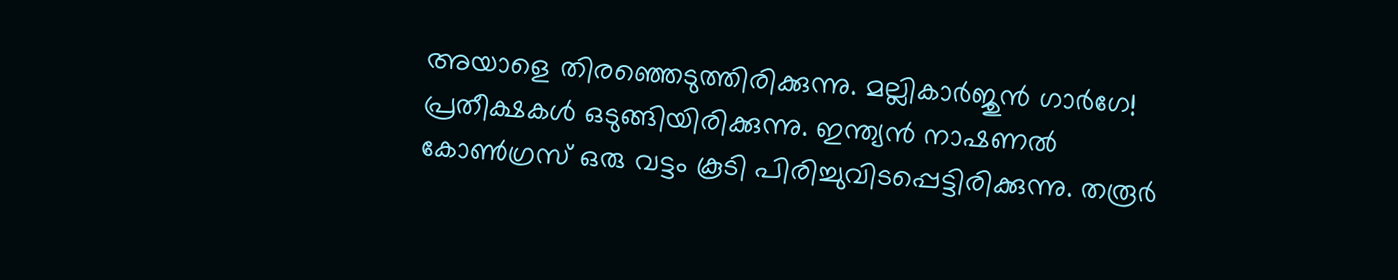അയാളെ തിരഞ്ഞെടുത്തിരിക്കുന്നു. മല്ലികാർജുൻ ഗാർഗേ! പ്രതീക്ഷകൾ ഒടുങ്ങിയിരിക്കുന്നു. ഇന്ത്യൻ നാഷണൽ കോൺഗ്രസ്‌ ഒരു വട്ടം കൂടി പിരിച്ചുവിടപ്പെട്ടിരിക്കുന്നു. തരൂർ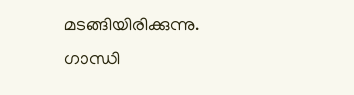മടങ്ങിയിരിക്കുന്നു. ഗാന്ധി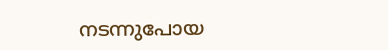നടന്നുപോയ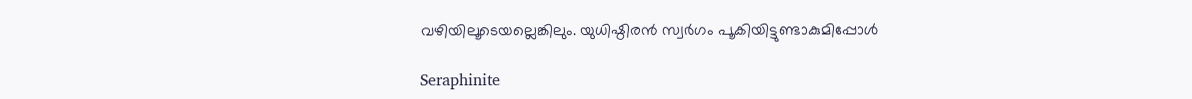വഴിയിലൂടെയല്ലെങ്കിലും. യുധിഷ്ഠിരൻ സ്വർഗം പൂകിയിട്ടുണ്ടാകുമിപ്പോൾ

Seraphinite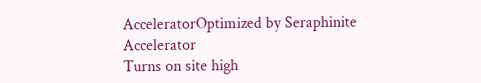AcceleratorOptimized by Seraphinite Accelerator
Turns on site high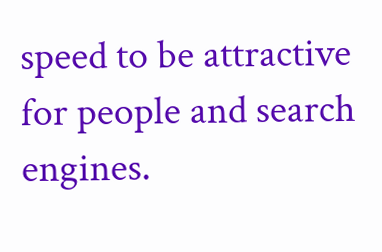speed to be attractive for people and search engines.